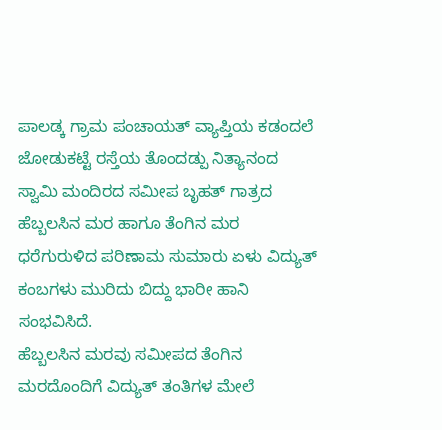ಪಾಲಡ್ಕ ಗ್ರಾಮ ಪಂಚಾಯತ್ ವ್ಯಾಪ್ತಿಯ ಕಡಂದಲೆ ಜೋಡುಕಟ್ಟೆ ರಸ್ತೆಯ ತೊಂದಡ್ಪು ನಿತ್ಯಾನಂದ ಸ್ವಾಮಿ ಮಂದಿರದ ಸಮೀಪ ಬೃಹತ್ ಗಾತ್ರದ ಹೆಬ್ಬಲಸಿನ ಮರ ಹಾಗೂ ತೆಂಗಿನ ಮರ ಧರೆಗುರುಳಿದ ಪರಿಣಾಮ ಸುಮಾರು ಏಳು ವಿದ್ಯುತ್ ಕಂಬಗಳು ಮುರಿದು ಬಿದ್ದು ಭಾರೀ ಹಾನಿ ಸಂಭವಿಸಿದೆ.
ಹೆಬ್ಬಲಸಿನ ಮರವು ಸಮೀಪದ ತೆಂಗಿನ ಮರದೊಂದಿಗೆ ವಿದ್ಯುತ್ ತಂತಿಗಳ ಮೇಲೆ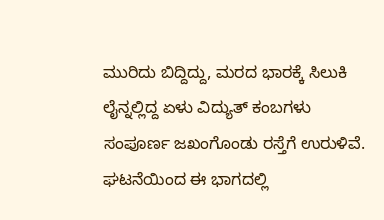ಮುರಿದು ಬಿದ್ದಿದ್ದು, ಮರದ ಭಾರಕ್ಕೆ ಸಿಲುಕಿ ಲೈನ್ನಲ್ಲಿದ್ದ ಏಳು ವಿದ್ಯುತ್ ಕಂಬಗಳು ಸಂಪೂರ್ಣ ಜಖಂಗೊಂಡು ರಸ್ತೆಗೆ ಉರುಳಿವೆ. ಘಟನೆಯಿಂದ ಈ ಭಾಗದಲ್ಲಿ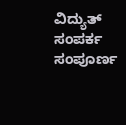ವಿದ್ಯುತ್ ಸಂಪರ್ಕ ಸಂಪೂರ್ಣ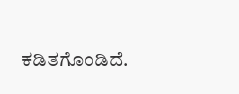ಕಡಿತಗೊಂಡಿದೆ.